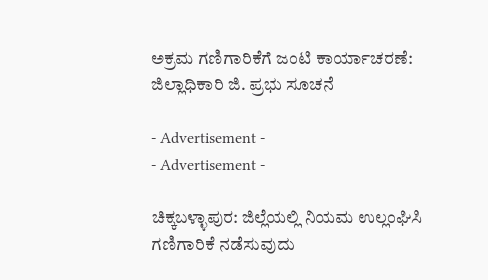ಅಕ್ರಮ ಗಣಿಗಾರಿಕೆಗೆ ಜಂಟಿ ಕಾರ್ಯಾಚರಣೆ: ಜಿಲ್ಲಾಧಿಕಾರಿ ಜಿ. ಪ್ರಭು ಸೂಚನೆ

- Advertisement -
- Advertisement -

ಚಿಕ್ಕಬಳ್ಳಾಪುರ: ಜಿಲ್ಲೆಯಲ್ಲಿ ನಿಯಮ ಉಲ್ಲಂಘಿಸಿ ಗಣಿಗಾರಿಕೆ ನಡೆಸುವುದು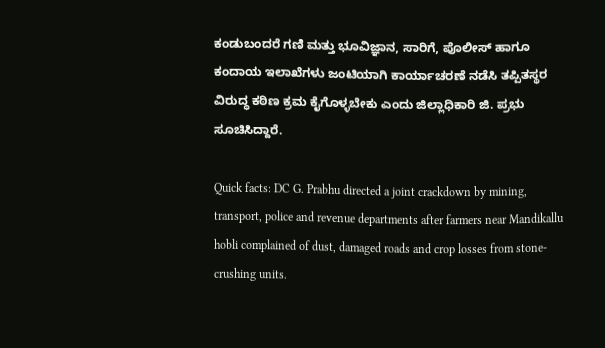ಕಂಡುಬಂದರೆ ಗಣಿ ಮತ್ತು ಭೂವಿಜ್ಞಾನ, ಸಾರಿಗೆ, ಪೊಲೀಸ್ ಹಾಗೂ ಕಂದಾಯ ಇಲಾಖೆಗಳು ಜಂಟಿಯಾಗಿ ಕಾರ್ಯಾಚರಣೆ ನಡೆಸಿ ತಪ್ಪಿತಸ್ಥರ ವಿರುದ್ಧ ಕಠಿಣ ಕ್ರಮ ಕೈಗೊಳ್ಳಬೇಕು ಎಂದು ಜಿಲ್ಲಾಧಿಕಾರಿ ಜಿ. ಪ್ರಭು ಸೂಚಿಸಿದ್ದಾರೆ.

Quick facts: DC G. Prabhu directed a joint crackdown by mining, transport, police and revenue departments after farmers near Mandikallu hobli complained of dust, damaged roads and crop losses from stone-crushing units.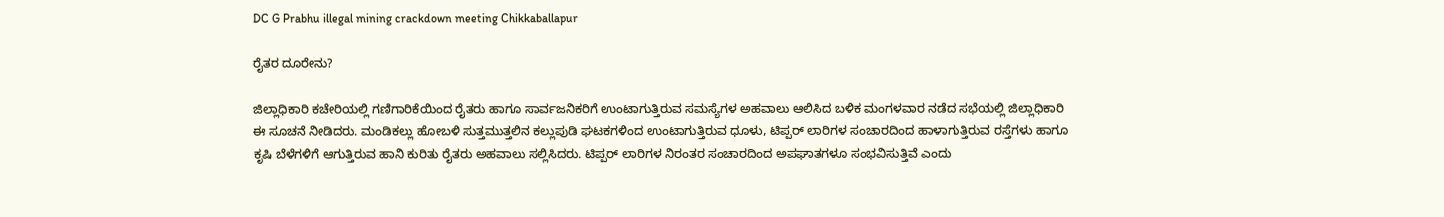DC G Prabhu illegal mining crackdown meeting Chikkaballapur

ರೈತರ ದೂರೇನು?

ಜಿಲ್ಲಾಧಿಕಾರಿ ಕಚೇರಿಯಲ್ಲಿ ಗಣಿಗಾರಿಕೆಯಿಂದ ರೈತರು ಹಾಗೂ ಸಾರ್ವಜನಿಕರಿಗೆ ಉಂಟಾಗುತ್ತಿರುವ ಸಮಸ್ಯೆಗಳ ಅಹವಾಲು ಆಲಿಸಿದ ಬಳಿಕ ಮಂಗಳವಾರ ನಡೆದ ಸಭೆಯಲ್ಲಿ ಜಿಲ್ಲಾಧಿಕಾರಿ ಈ ಸೂಚನೆ ನೀಡಿದರು. ಮಂಡಿಕಲ್ಲು ಹೋಬಳಿ ಸುತ್ತಮುತ್ತಲಿನ ಕಲ್ಲುಪುಡಿ ಘಟಕಗಳಿಂದ ಉಂಟಾಗುತ್ತಿರುವ ಧೂಳು, ಟಿಪ್ಪರ್ ಲಾರಿಗಳ ಸಂಚಾರದಿಂದ ಹಾಳಾಗುತ್ತಿರುವ ರಸ್ತೆಗಳು ಹಾಗೂ ಕೃಷಿ ಬೆಳೆಗಳಿಗೆ ಆಗುತ್ತಿರುವ ಹಾನಿ ಕುರಿತು ರೈತರು ಅಹವಾಲು ಸಲ್ಲಿಸಿದರು. ಟಿಪ್ಪರ್ ಲಾರಿಗಳ ನಿರಂತರ ಸಂಚಾರದಿಂದ ಅಪಘಾತಗಳೂ ಸಂಭವಿಸುತ್ತಿವೆ ಎಂದು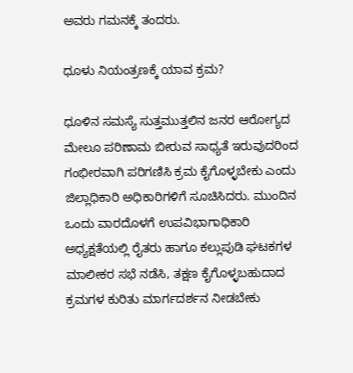ಅವರು ಗಮನಕ್ಕೆ ತಂದರು.

ಧೂಳು ನಿಯಂತ್ರಣಕ್ಕೆ ಯಾವ ಕ್ರಮ?

ಧೂಳಿನ ಸಮಸ್ಯೆ ಸುತ್ತಮುತ್ತಲಿನ ಜನರ ಆರೋಗ್ಯದ ಮೇಲೂ ಪರಿಣಾಮ ಬೀರುವ ಸಾಧ್ಯತೆ ಇರುವುದರಿಂದ ಗಂಭೀರವಾಗಿ ಪರಿಗಣಿಸಿ ಕ್ರಮ ಕೈಗೊಳ್ಳಬೇಕು ಎಂದು ಜಿಲ್ಲಾಧಿಕಾರಿ ಅಧಿಕಾರಿಗಳಿಗೆ ಸೂಚಿಸಿದರು. ಮುಂದಿನ ಒಂದು ವಾರದೊಳಗೆ ಉಪವಿಭಾಗಾಧಿಕಾರಿ ಅಧ್ಯಕ್ಷತೆಯಲ್ಲಿ ರೈತರು ಹಾಗೂ ಕಲ್ಲುಪುಡಿ ಘಟಕಗಳ ಮಾಲೀಕರ ಸಭೆ ನಡೆಸಿ, ತಕ್ಷಣ ಕೈಗೊಳ್ಳಬಹುದಾದ ಕ್ರಮಗಳ ಕುರಿತು ಮಾರ್ಗದರ್ಶನ ನೀಡಬೇಕು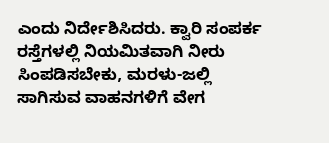ಎಂದು ನಿರ್ದೇಶಿಸಿದರು. ಕ್ವಾರಿ ಸಂಪರ್ಕ ರಸ್ತೆಗಳಲ್ಲಿ ನಿಯಮಿತವಾಗಿ ನೀರು ಸಿಂಪಡಿಸಬೇಕು, ಮರಳು-ಜಲ್ಲಿ ಸಾಗಿಸುವ ವಾಹನಗಳಿಗೆ ವೇಗ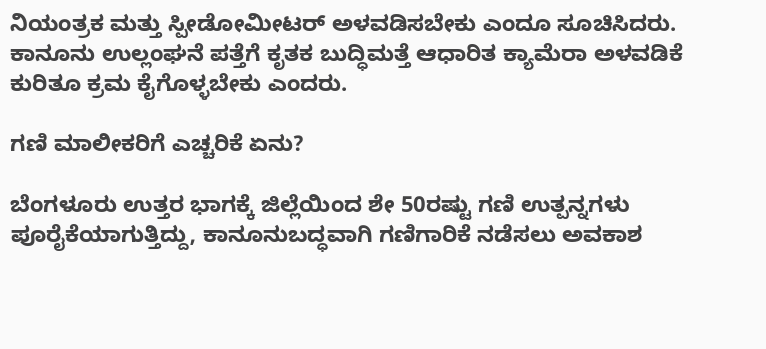ನಿಯಂತ್ರಕ ಮತ್ತು ಸ್ಪೀಡೋಮೀಟರ್ ಅಳವಡಿಸಬೇಕು ಎಂದೂ ಸೂಚಿಸಿದರು. ಕಾನೂನು ಉಲ್ಲಂಘನೆ ಪತ್ತೆಗೆ ಕೃತಕ ಬುದ್ಧಿಮತ್ತೆ ಆಧಾರಿತ ಕ್ಯಾಮೆರಾ ಅಳವಡಿಕೆ ಕುರಿತೂ ಕ್ರಮ ಕೈಗೊಳ್ಳಬೇಕು ಎಂದರು.

ಗಣಿ ಮಾಲೀಕರಿಗೆ ಎಚ್ಚರಿಕೆ ಏನು?

ಬೆಂಗಳೂರು ಉತ್ತರ ಭಾಗಕ್ಕೆ ಜಿಲ್ಲೆಯಿಂದ ಶೇ 50ರಷ್ಟು ಗಣಿ ಉತ್ಪನ್ನಗಳು ಪೂರೈಕೆಯಾಗುತ್ತಿದ್ದು, ಕಾನೂನುಬದ್ಧವಾಗಿ ಗಣಿಗಾರಿಕೆ ನಡೆಸಲು ಅವಕಾಶ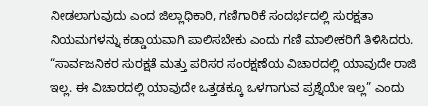ನೀಡಲಾಗುವುದು ಎಂದ ಜಿಲ್ಲಾಧಿಕಾರಿ, ಗಣಿಗಾರಿಕೆ ಸಂದರ್ಭದಲ್ಲಿ ಸುರಕ್ಷತಾ ನಿಯಮಗಳನ್ನು ಕಡ್ಡಾಯವಾಗಿ ಪಾಲಿಸಬೇಕು ಎಂದು ಗಣಿ ಮಾಲೀಕರಿಗೆ ತಿಳಿಸಿದರು. “ಸಾರ್ವಜನಿಕರ ಸುರಕ್ಷತೆ ಮತ್ತು ಪರಿಸರ ಸಂರಕ್ಷಣೆಯ ವಿಚಾರದಲ್ಲಿ ಯಾವುದೇ ರಾಜಿ ಇಲ್ಲ. ಈ ವಿಚಾರದಲ್ಲಿ ಯಾವುದೇ ಒತ್ತಡಕ್ಕೂ ಒಳಗಾಗುವ ಪ್ರಶ್ನೆಯೇ ಇಲ್ಲ” ಎಂದು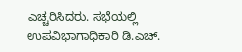ಎಚ್ಚರಿಸಿದರು. ಸಭೆಯಲ್ಲಿ ಉಪವಿಭಾಗಾಧಿಕಾರಿ ಡಿ.ಎಚ್.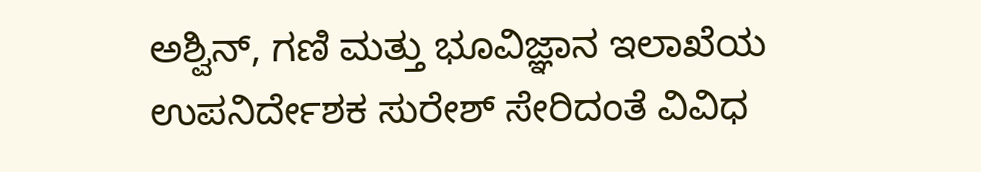ಅಶ್ವಿನ್, ಗಣಿ ಮತ್ತು ಭೂವಿಜ್ಞಾನ ಇಲಾಖೆಯ ಉಪನಿರ್ದೇಶಕ ಸುರೇಶ್ ಸೇರಿದಂತೆ ವಿವಿಧ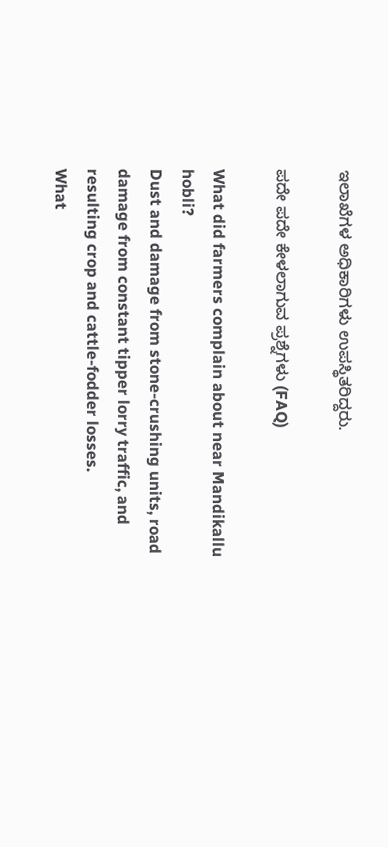ಇಲಾಖೆಗಳ ಅಧಿಕಾರಿಗಳು ಉಪಸ್ಥಿತರಿದ್ದರು.

ಪದೇ ಪದೇ ಕೇಳಲಾಗುವ ಪ್ರಶ್ನೆಗಳು (FAQ)

What did farmers complain about near Mandikallu hobli?
Dust and damage from stone-crushing units, road damage from constant tipper lorry traffic, and resulting crop and cattle-fodder losses.
What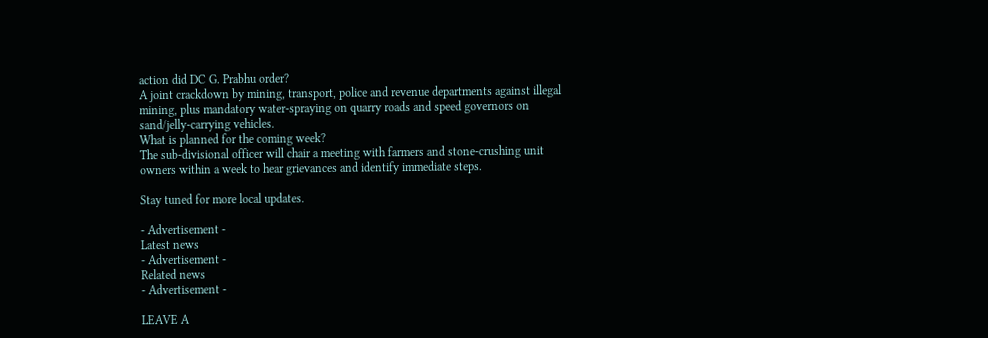action did DC G. Prabhu order?
A joint crackdown by mining, transport, police and revenue departments against illegal mining, plus mandatory water-spraying on quarry roads and speed governors on sand/jelly-carrying vehicles.
What is planned for the coming week?
The sub-divisional officer will chair a meeting with farmers and stone-crushing unit owners within a week to hear grievances and identify immediate steps.

Stay tuned for more local updates.

- Advertisement -
Latest news
- Advertisement -
Related news
- Advertisement -

LEAVE A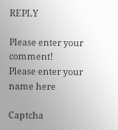REPLY

Please enter your comment!
Please enter your name here

Captcha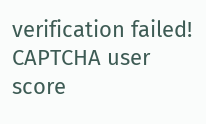verification failed!
CAPTCHA user score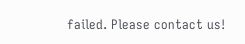failed. Please contact us!